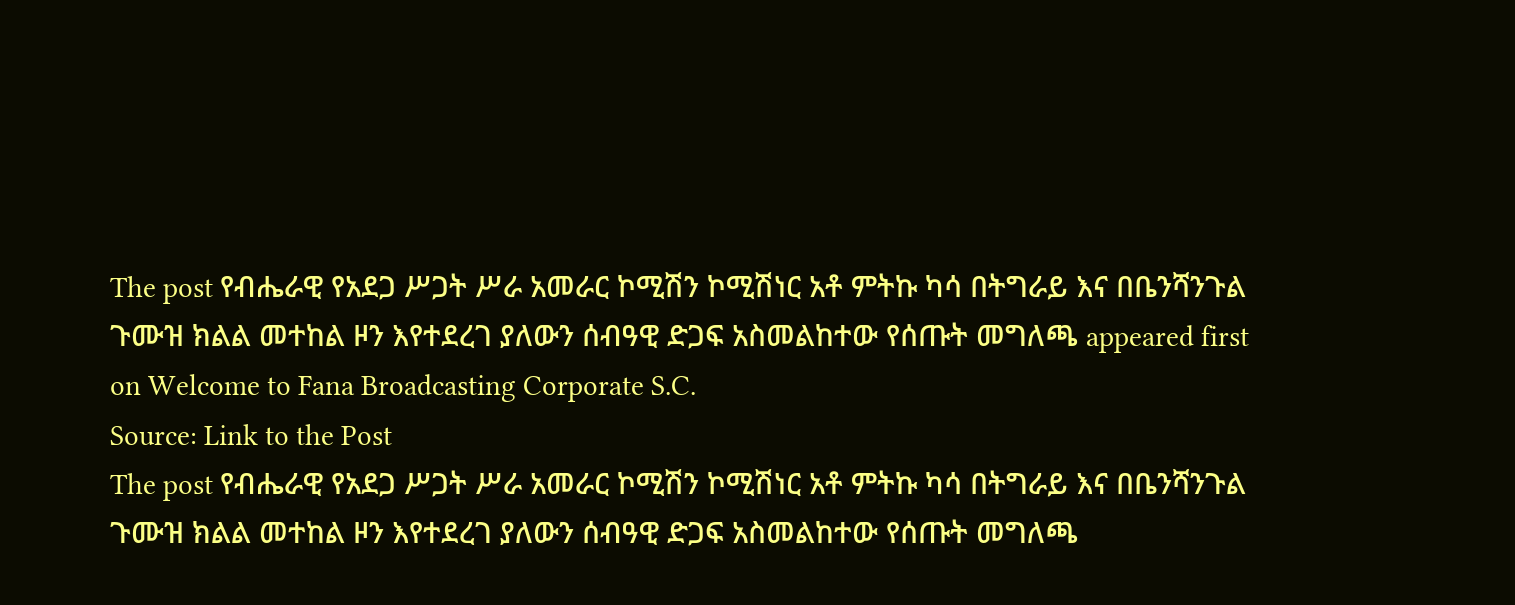The post የብሔራዊ የአደጋ ሥጋት ሥራ አመራር ኮሚሽን ኮሚሽነር አቶ ምትኩ ካሳ በትግራይ እና በቤንሻንጉል ጉሙዝ ክልል መተከል ዞን እየተደረገ ያለውን ሰብዓዊ ድጋፍ አስመልከተው የሰጡት መግለጫ appeared first on Welcome to Fana Broadcasting Corporate S.C.
Source: Link to the Post
The post የብሔራዊ የአደጋ ሥጋት ሥራ አመራር ኮሚሽን ኮሚሽነር አቶ ምትኩ ካሳ በትግራይ እና በቤንሻንጉል ጉሙዝ ክልል መተከል ዞን እየተደረገ ያለውን ሰብዓዊ ድጋፍ አስመልከተው የሰጡት መግለጫ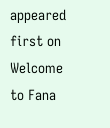appeared first on Welcome to Fana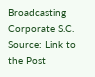Broadcasting Corporate S.C.
Source: Link to the Post